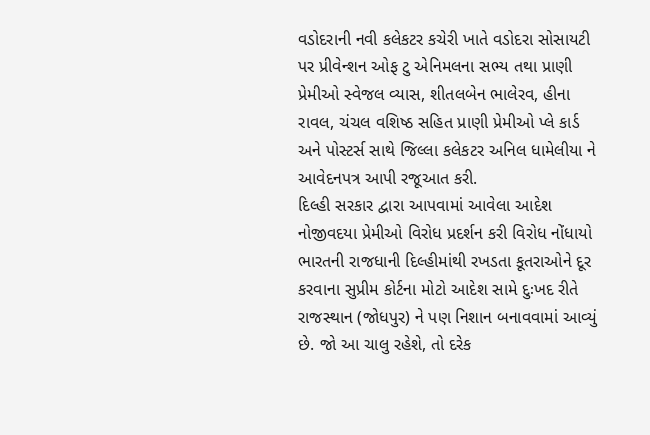વડોદરાની નવી કલેકટર કચેરી ખાતે વડોદરા સોસાયટી પર પ્રીવેન્શન ઓફ ટુ એનિમલના સભ્ય તથા પ્રાણી પ્રેમીઓ સ્વેજલ વ્યાસ, શીતલબેન ભાલેરવ, હીના રાવલ, ચંચલ વશિષ્ઠ સહિત પ્રાણી પ્રેમીઓ પ્લે કાર્ડ અને પોસ્ટર્સ સાથે જિલ્લા કલેકટર અનિલ ધામેલીયા ને આવેદનપત્ર આપી રજૂઆત કરી.
દિલ્હી સરકાર દ્વારા આપવામાં આવેલા આદેશ નોજીવદયા પ્રેમીઓ વિરોધ પ્રદર્શન કરી વિરોધ નોંધાયો
ભારતની રાજધાની દિલ્હીમાંથી રખડતા કૂતરાઓને દૂર કરવાના સુપ્રીમ કોર્ટના મોટો આદેશ સામે દુઃખદ રીતે રાજસ્થાન (જોધપુર) ને પણ નિશાન બનાવવામાં આવ્યું છે. જો આ ચાલુ રહેશે, તો દરેક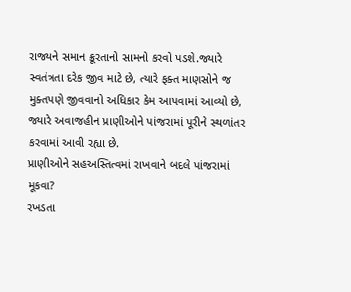રાજ્યને સમાન ક્રૂરતાનો સામનો કરવો પડશે.જ્યારે સ્વતંત્રતા દરેક જીવ માટે છે, ત્યારે ફક્ત માણસોને જ મુક્તપણે જીવવાનો અધિકાર કેમ આપવામાં આવ્યો છે, જ્યારે અવાજહીન પ્રાણીઓને પાંજરામાં પૂરીને સ્થળાંતર કરવામાં આવી રહ્યા છે.
પ્રાણીઓને સહઅસ્તિત્વમાં રાખવાને બદલે પાંજરામાં મૂકવા?
રખડતા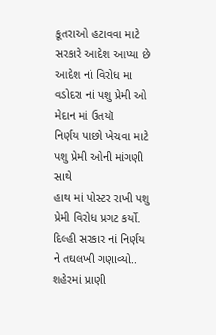કૂતરાઓ હટાવવા માટે સરકારે આદેશ આપ્યા છે
આદેશ નાં વિરોધ મા વડોદરા નાં પશુ પ્રેમી ઓ મેદાન માં ઉતયૉ
નિર્ણય પાછો ખેચવા માટે પશુ પ્રેમી ઓની માંગણી સાથે
હાથ માં પોસ્ટર રાખી પશુ પ્રેમી વિરોધ પ્રગટ કર્યો.
દિલ્હી સરકાર નાં નિર્ણય ને તઘલખી ગણાવ્યો..
શહેરમાં પ્રાણી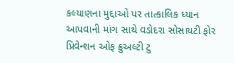કલ્યાણના મુદ્દાઓ પર તાત્કાલિક ધ્યાન આપવાની માંગ સાથે વડોદરા સોસાયટી ફોર પ્રિવેન્શન ઓફ ક્રુઅલ્ટી ટુ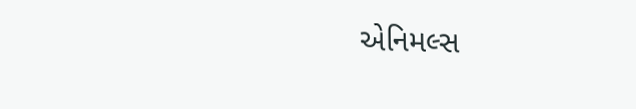એનિમલ્સ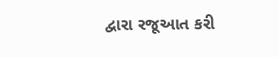દ્વારા રજૂઆત કરી